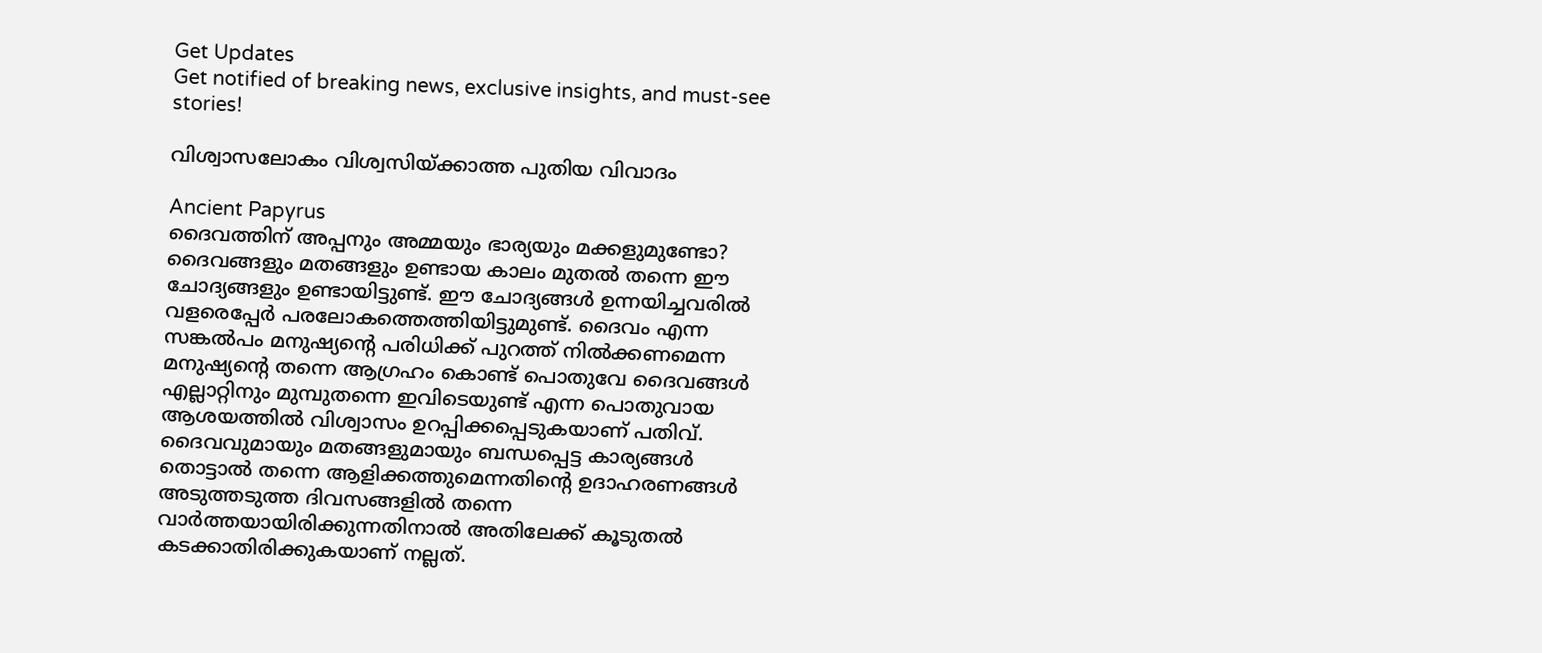Get Updates
Get notified of breaking news, exclusive insights, and must-see stories!

വിശ്വാസലോകം വിശ്വസിയ്ക്കാത്ത പുതിയ വിവാദം

Ancient Papyrus
ദൈവത്തിന് അപ്പനും അമ്മയും ഭാര്യയും മക്കളുമുണ്ടോ? ദൈവങ്ങളും മതങ്ങളും ഉണ്ടായ കാലം മുതല്‍ തന്നെ ഈ ചോദ്യങ്ങളും ഉണ്ടായിട്ടുണ്ട്. ഈ ചോദ്യങ്ങള്‍ ഉന്നയിച്ചവരില്‍ വളരെപ്പേര്‍ പരലോകത്തെത്തിയിട്ടുമുണ്ട്. ദൈവം എന്ന സങ്കല്‍പം മനുഷ്യന്റെ പരിധിക്ക് പുറത്ത് നില്‍ക്കണമെന്ന മനുഷ്യന്റെ തന്നെ ആഗ്രഹം കൊണ്ട് പൊതുവേ ദൈവങ്ങള്‍ എല്ലാറ്റിനും മുമ്പുതന്നെ ഇവിടെയുണ്ട് എന്ന പൊതുവായ ആശയത്തില്‍ വിശ്വാസം ഉറപ്പിക്കപ്പെടുകയാണ് പതിവ്. ദൈവവുമായും മതങ്ങളുമായും ബന്ധപ്പെട്ട കാര്യങ്ങള്‍ തൊട്ടാല്‍ തന്നെ ആളിക്കത്തുമെന്നതിന്റെ ഉദാഹരണങ്ങള്‍ അടുത്തടുത്ത ദിവസങ്ങളില്‍ തന്നെ വാര്‍ത്തയായിരിക്കുന്നതിനാല്‍ അതിലേക്ക് കൂടുതല്‍ കടക്കാതിരിക്കുകയാണ് നല്ലത്.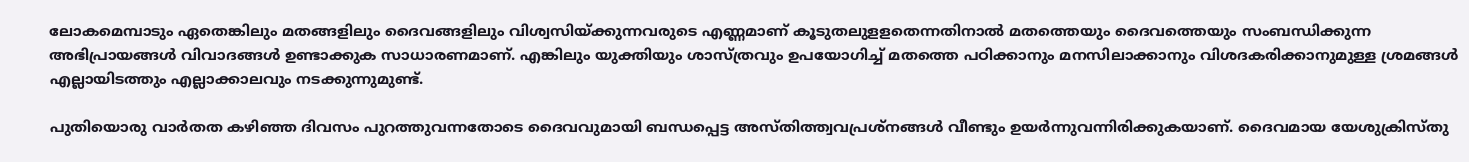ലോകമെമ്പാടും ഏതെങ്കിലും മതങ്ങളിലും ദൈവങ്ങളിലും വിശ്വസിയ്ക്കുന്നവരുടെ എണ്ണമാണ് കൂടുതലുളളതെന്നതിനാല്‍ മതത്തെയും ദൈവത്തെയും സംബന്ധിക്കുന്ന അഭിപ്രായങ്ങള്‍ വിവാദങ്ങള്‍ ഉണ്ടാക്കുക സാധാരണമാണ്. എങ്കിലും യുക്തിയും ശാസ്ത്രവും ഉപയോഗിച്ച് മതത്തെ പഠിക്കാനും മനസിലാക്കാനും വിശദകരിക്കാനുമുള്ള ശ്രമങ്ങള്‍ എല്ലായിടത്തും എല്ലാക്കാലവും നടക്കുന്നുമുണ്ട്.

പുതിയൊരു വാര്‍തത കഴിഞ്ഞ ദിവസം പുറത്തുവന്നതോടെ ദൈവവുമായി ബന്ധപ്പെട്ട അസ്തിത്ത്വവപ്രശ്‌നങ്ങള്‍ വീണ്ടും ഉയര്‍ന്നുവന്നിരിക്കുകയാണ്. ദൈവമായ യേശുക്രിസ്തു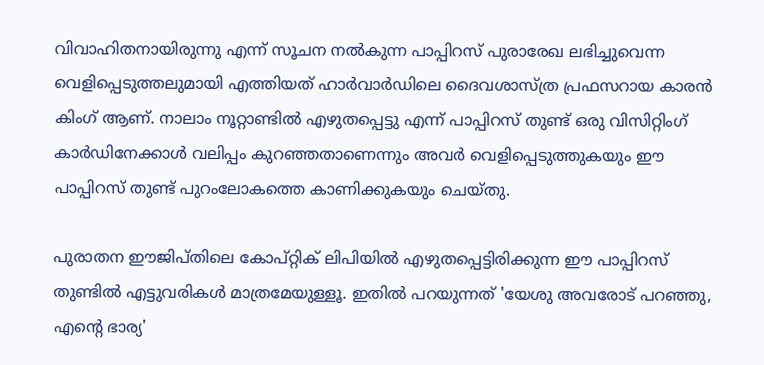വിവാഹിതനായിരുന്നു എന്ന് സൂചന നല്‍കുന്ന പാപ്പിറസ് പുരാരേഖ ലഭിച്ചുവെന്ന വെളിപ്പെടുത്തലുമായി എത്തിയത് ഹാര്‍വാര്‍ഡിലെ ദൈവശാസ്ത്ര പ്രഫസറായ കാരന്‍ കിംഗ് ആണ്. നാലാം നൂറ്റാണ്ടില്‍ എഴുതപ്പെട്ടു എന്ന് പാപ്പിറസ് തുണ്ട് ഒരു വിസിറ്റിംഗ് കാര്‍ഡിനേക്കാള്‍ വലിപ്പം കുറഞ്ഞതാണെന്നും അവര്‍ വെളിപ്പെടുത്തുകയും ഈ പാപ്പിറസ് തുണ്ട് പുറംലോകത്തെ കാണിക്കുകയും ചെയ്തു.

പുരാതന ഈജിപ്തിലെ കോപ്റ്റിക് ലിപിയില്‍ എഴുതപ്പെട്ടിരിക്കുന്ന ഈ പാപ്പിറസ് തുണ്ടില്‍ എട്ടുവരികള്‍ മാത്രമേയുള്ളൂ. ഇതില്‍ പറയുന്നത് 'യേശു അവരോട് പറഞ്ഞു, എന്റെ ഭാര്യ'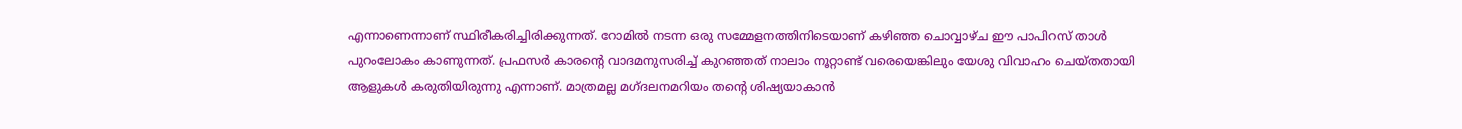എന്നാണെന്നാണ് സ്ഥിരീകരിച്ചിരിക്കുന്നത്. റോമില്‍ നടന്ന ഒരു സമ്മേളനത്തിനിടെയാണ് കഴിഞ്ഞ ചൊവ്വാഴ്ച ഈ പാപിറസ് താള്‍ പുറംലോകം കാണുന്നത്. പ്രഫസര്‍ കാരന്റെ വാദമനുസരിച്ച് കുറഞ്ഞത് നാലാം നൂറ്റാണ്ട് വരെയെങ്കിലും യേശു വിവാഹം ചെയ്തതായി ആളുകള്‍ കരുതിയിരുന്നു എന്നാണ്. മാത്രമല്ല മഗ്ദലനമറിയം തന്റെ ശിഷ്യയാകാന്‍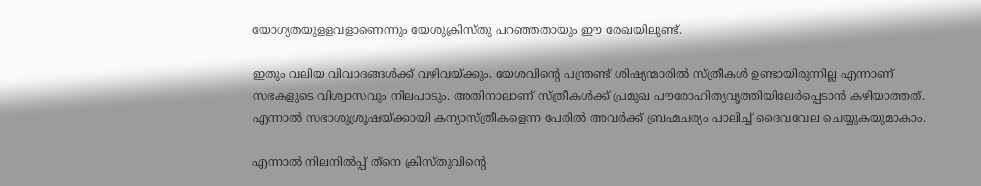യോഗ്യതയുളളവളാണെന്നും യേശുക്രിസ്തു പറഞ്ഞതായും ഈ രേഖയിലുണ്ട്.

ഇതും വലിയ വിവാദങ്ങള്‍ക്ക് വഴിവയ്ക്കും. യേശവിന്റെ പന്ത്രണ്ട് ശിഷ്യന്മാരില്‍ സ്ത്രീകള്‍ ഉണ്ടായിരുന്നില്ല എന്നാണ് സഭകളുടെ വിശ്വാസവും നിലപാടും. അതിനാലാണ് സ്ത്രീകള്‍ക്ക് പ്രമുഖ പൗരോഹിത്യവൃത്തിയിലേര്‍പ്പെടാന്‍ കഴിയാത്തത്. എന്നാല്‍ സഭാശുശ്രൂഷയ്ക്കായി കന്യാസ്ത്രീകളെന്ന പേരില്‍ അവര്‍ക്ക് ബ്രഹ്മചര്യം പാലിച്ച് ദൈവവേല ചെയ്യുകയുമാകാം.

എന്നാല്‍ നിലനില്‍പ്പ് ത്‌നെ ക്രിസ്തുവിന്റെ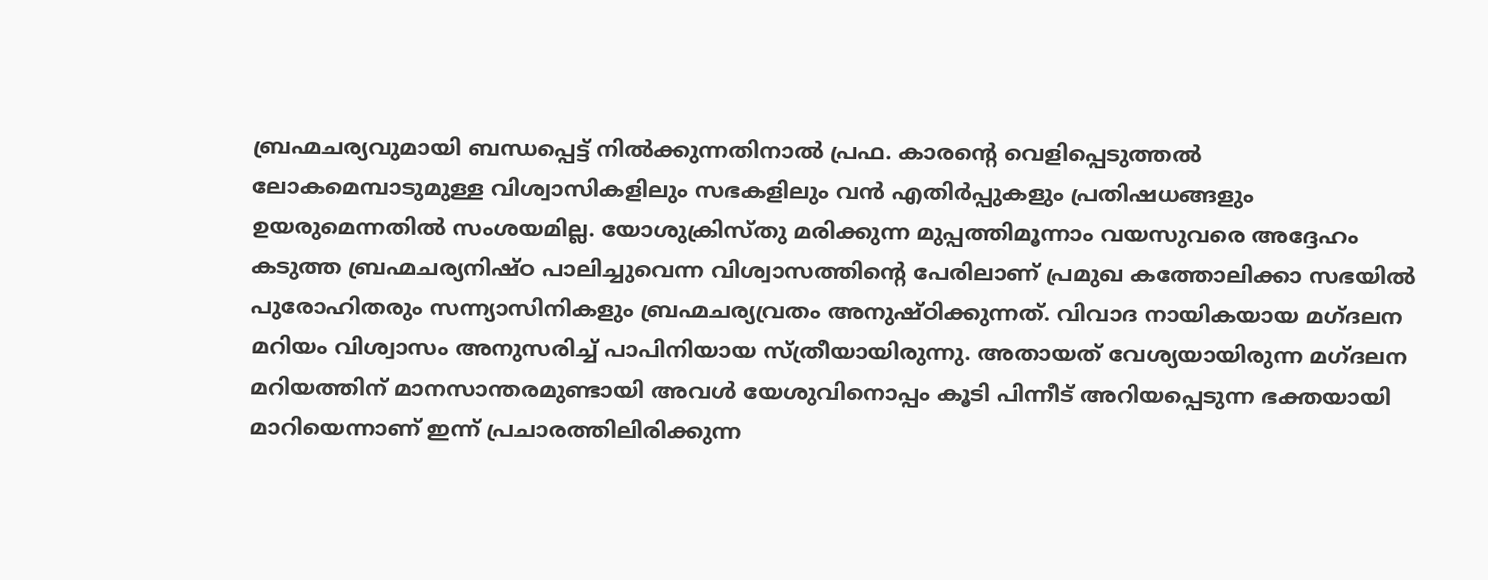ബ്രഹ്മചര്യവുമായി ബന്ധപ്പെട്ട് നില്‍ക്കുന്നതിനാല്‍ പ്രഫ. കാരന്റെ വെളിപ്പെടുത്തല്‍ ലോകമെമ്പാടുമുള്ള വിശ്വാസികളിലും സഭകളിലും വന്‍ എതിര്‍പ്പുകളും പ്രതിഷധങ്ങളും ഉയരുമെന്നതില്‍ സംശയമില്ല. യോശുക്രിസ്തു മരിക്കുന്ന മുപ്പത്തിമൂന്നാം വയസുവരെ അദ്ദേഹം കടുത്ത ബ്രഹ്മചര്യനിഷ്ഠ പാലിച്ചുവെന്ന വിശ്വാസത്തിന്റെ പേരിലാണ് പ്രമുഖ കത്തോലിക്കാ സഭയില്‍ പുരോഹിതരും സന്ന്യാസിനികളും ബ്രഹ്മചര്യവ്രതം അനുഷ്ഠിക്കുന്നത്. വിവാദ നായികയായ മഗ്ദലന മറിയം വിശ്വാസം അനുസരിച്ച് പാപിനിയായ സ്ത്രീയായിരുന്നു. അതായത് വേശ്യയായിരുന്ന മഗ്ദലന മറിയത്തിന് മാനസാന്തരമുണ്ടായി അവള്‍ യേശുവിനൊപ്പം കൂടി പിന്നീട് അറിയപ്പെടുന്ന ഭക്തയായി മാറിയെന്നാണ് ഇന്ന് പ്രചാരത്തിലിരിക്കുന്ന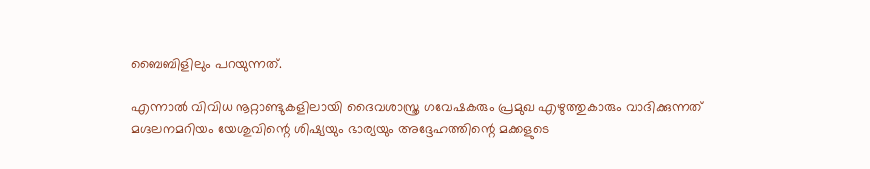ബൈബിളിലും പറയുന്നത്.

എന്നാല്‍ വിവിധ നൂറ്റാണ്ടുകളിലായി ദൈവശാസ്ത്ര ഗവേഷകരും പ്രമുഖ എഴുത്തുകാരും വാദിക്കുന്നത് മഗ്ദലനമറിയം യേശുവിന്റെ ശിഷ്യയും ഭാര്യയും അദ്ദേഹത്തിന്റെ മക്കളുടെ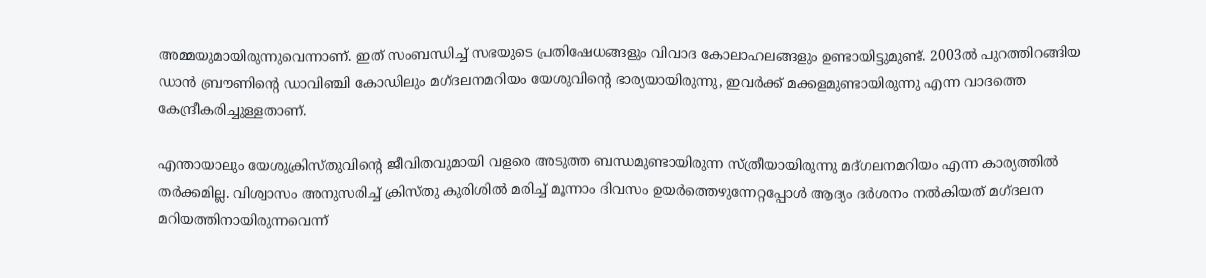അമ്മയുമായിരുന്നുവെന്നാണ്. ഇത് സംബന്ധിച്ച് സഭയുടെ പ്രതിഷേധങ്ങളും വിവാദ കോലാഹലങ്ങളും ഉണ്ടായിട്ടുമുണ്ട്. 2003ല്‍ പുറത്തിറങ്ങിയ ഡാന്‍ ബ്രൗണിന്റെ ഡാവിഞ്ചി കോഡിലും മഗ്ദലനമറിയം യേശുവിന്റെ ഭാര്യയായിരുന്നു, ഇവര്‍ക്ക് മക്കളമുണ്ടായിരുന്നു എന്ന വാദത്തെ കേന്ദ്രീകരിച്ചുള്ളതാണ്.

എന്തായാലും യേശുക്രിസ്തുവിന്റെ ജീവിതവുമായി വളരെ അടുത്ത ബന്ധമുണ്ടായിരുന്ന സ്ത്രീയായിരുന്നു മദ്ഗലനമറിയം എന്ന കാര്യത്തില്‍ തര്‍ക്കമില്ല. വിശ്വാസം അനുസരിച്ച് ക്രിസ്തു കുരിശില്‍ മരിച്ച് മൂന്നാം ദിവസം ഉയര്‍ത്തെഴുന്നേറ്റപ്പോള്‍ ആദ്യം ദര്‍ശനം നല്‍കിയത് മഗ്ദലന മറിയത്തിനായിരുന്നവെന്ന്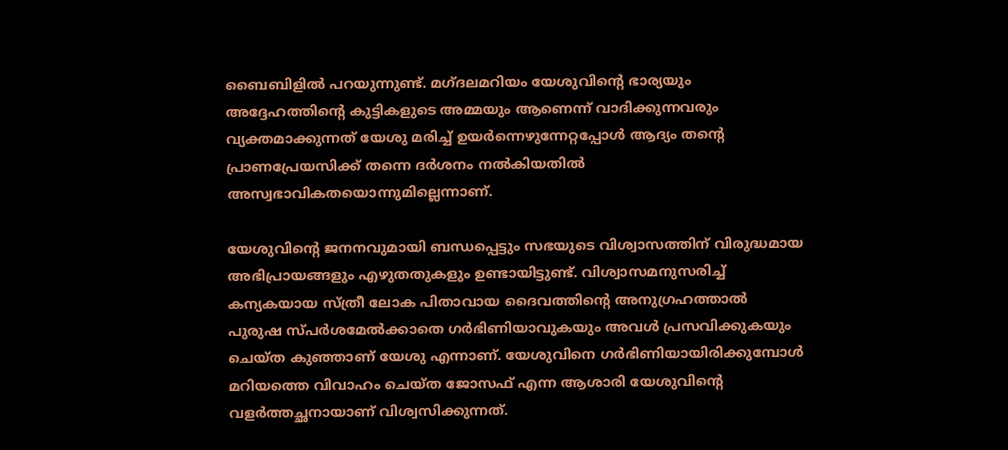ബൈബിളില്‍ പറയുന്നുണ്ട്. മഗ്ദലമറിയം യേശുവിന്റെ ഭാര്യയും അദ്ദേഹത്തിന്റെ കുട്ടികളുടെ അമ്മയും ആണെന്ന് വാദിക്കുന്നവരും വ്യക്തമാക്കുന്നത് യേശു മരിച്ച് ഉയര്‍ന്നെഴുന്നേറ്റപ്പോള്‍ ആദ്യം തന്റെ പ്രാണപ്രേയസിക്ക് തന്നെ ദര്‍ശനം നല്‍കിയതില്‍ അസ്വഭാവികതയൊന്നുമില്ലെന്നാണ്.

യേശുവിന്റെ ജനനവുമായി ബന്ധപ്പെട്ടും സഭയുടെ വിശ്വാസത്തിന് വിരുദ്ധമായ അഭിപ്രായങ്ങളും എഴുതതുകളും ഉണ്ടായിട്ടുണ്ട്. വിശ്വാസമനുസരിച്ച് കന്യകയായ സ്ത്രീ ലോക പിതാവായ ദൈവത്തിന്റെ അനുഗ്രഹത്താല്‍ പുരുഷ സ്പര്‍ശമേല്‍ക്കാതെ ഗര്‍ഭിണിയാവുകയും അവള്‍ പ്രസവിക്കുകയും ചെയ്ത കുഞ്ഞാണ് യേശു എന്നാണ്. യേശുവിനെ ഗര്‍ഭിണിയായിരിക്കുമ്പോള്‍ മറിയത്തെ വിവാഹം ചെയ്ത ജോസഫ് എന്ന ആശാരി യേശുവിന്റെ വളര്‍ത്തച്ഛനായാണ് വിശ്വസിക്കുന്നത്.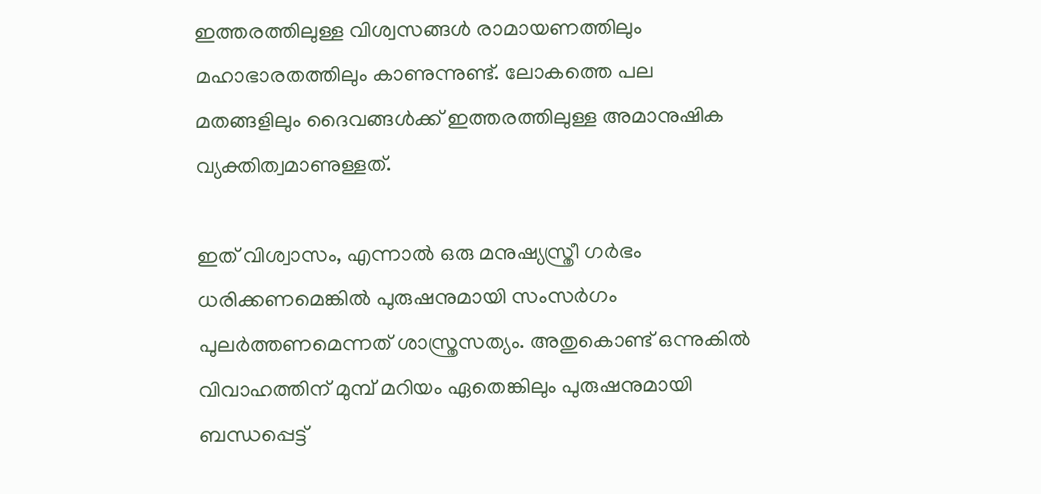ഇത്തരത്തിലുള്ള വിശ്വസങ്ങള്‍ രാമായണത്തിലും മഹാഭാരതത്തിലും കാണുന്നുണ്ട്. ലോകത്തെ പല മതങ്ങളിലും ദൈവങ്ങള്‍ക്ക് ഇത്തരത്തിലുള്ള അമാനുഷിക വ്യക്തിത്വമാണുള്ളത്.

ഇത് വിശ്വാസം, എന്നാല്‍ ഒരു മനുഷ്യസ്ത്രീ ഗര്‍ഭം ധരിക്കണമെങ്കില്‍ പുരുഷനുമായി സംസര്‍ഗം പുലര്‍ത്തണമെന്നത് ശാസ്ത്രസത്യം. അതുകൊണ്ട് ഒന്നുകില്‍ വിവാഹത്തിന് മുമ്പ് മറിയം ഏതെങ്കിലും പുരുഷനുമായി ബന്ധപ്പെട്ട്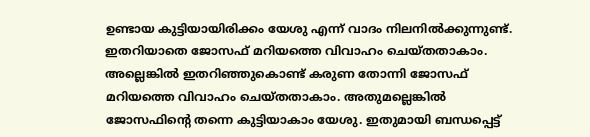ഉണ്ടായ കുട്ടിയായിരിക്കം യേശു എന്ന് വാദം നിലനില്‍ക്കുന്നുണ്ട്. ഇതറിയാതെ ജോസഫ് മറിയത്തെ വിവാഹം ചെയ്തതാകാം. അല്ലെങ്കില്‍ ഇതറിഞ്ഞുകൊണ്ട് കരുണ തോന്നി ജോസഫ് മറിയത്തെ വിവാഹം ചെയ്തതാകാം. അതുമല്ലെങ്കില്‍ ജോസഫിന്റെ തന്നെ കുട്ടിയാകാം യേശു. ഇതുമായി ബന്ധപ്പെട്ട്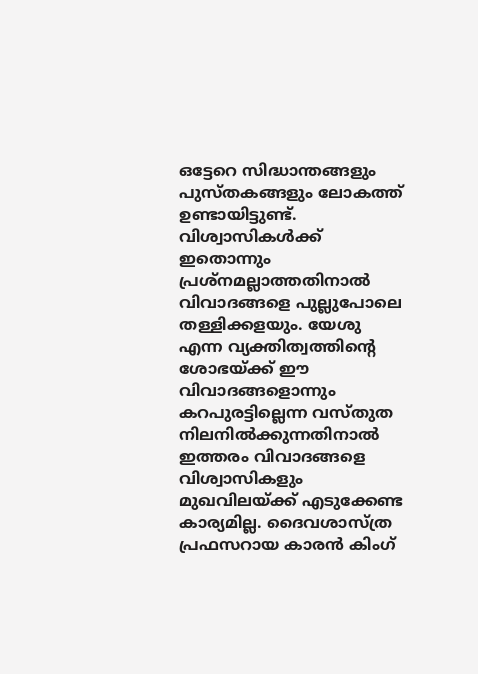ഒട്ടേറെ സിദ്ധാന്തങ്ങളും പുസ്തകങ്ങളും ലോകത്ത് ഉണ്ടായിട്ടുണ്ട്. വിശ്വാസികള്‍ക്ക് ഇതൊന്നും പ്രശ്‌നമല്ലാത്തതിനാല്‍ വിവാദങ്ങളെ പുല്ലുപോലെ തള്ളിക്കളയും. യേശു എന്ന വ്യക്തിത്വത്തിന്റെ ശോഭയ്ക്ക് ഈ വിവാദങ്ങളൊന്നും കറപുരട്ടില്ലെന്ന വസ്തുത നിലനില്‍ക്കുന്നതിനാല്‍ ഇത്തരം വിവാദങ്ങളെ വിശ്വാസികളും മുഖവിലയ്ക്ക് എടുക്കേണ്ട കാര്യമില്ല. ദൈവശാസ്ത്ര പ്രഫസറായ കാരന്‍ കിംഗ്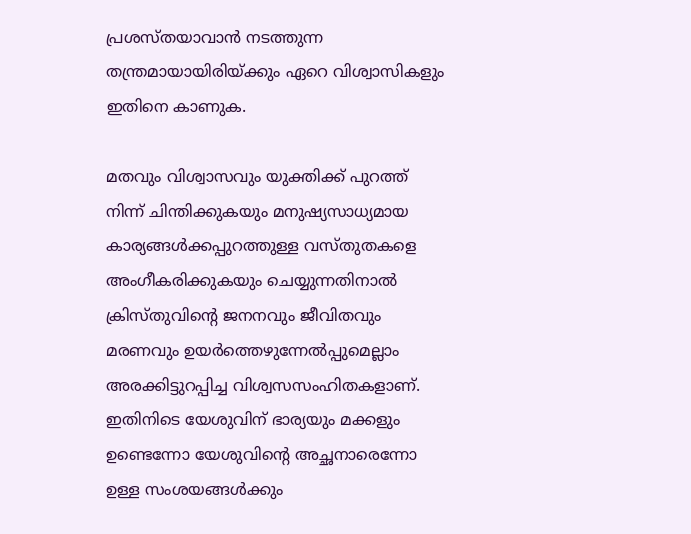പ്രശസ്തയാവാന്‍ നടത്തുന്ന തന്ത്രമായായിരിയ്ക്കും ഏറെ വിശ്വാസികളും ഇതിനെ കാണുക.

മതവും വിശ്വാസവും യുക്തിക്ക് പുറത്ത് നിന്ന് ചിന്തിക്കുകയും മനുഷ്യസാധ്യമായ കാര്യങ്ങള്‍ക്കപ്പുറത്തുള്ള വസ്തുതകളെ അംഗീകരിക്കുകയും ചെയ്യുന്നതിനാല്‍ ക്രിസ്തുവിന്റെ ജനനവും ജീവിതവും മരണവും ഉയര്‍ത്തെഴുന്നേല്‍പ്പുമെല്ലാം അരക്കിട്ടുറപ്പിച്ച വിശ്വസസംഹിതകളാണ്. ഇതിനിടെ യേശുവിന് ഭാര്യയും മക്കളും ഉണ്ടെന്നോ യേശുവിന്റെ അച്ഛനാരെന്നോ ഉള്ള സംശയങ്ങള്‍ക്കും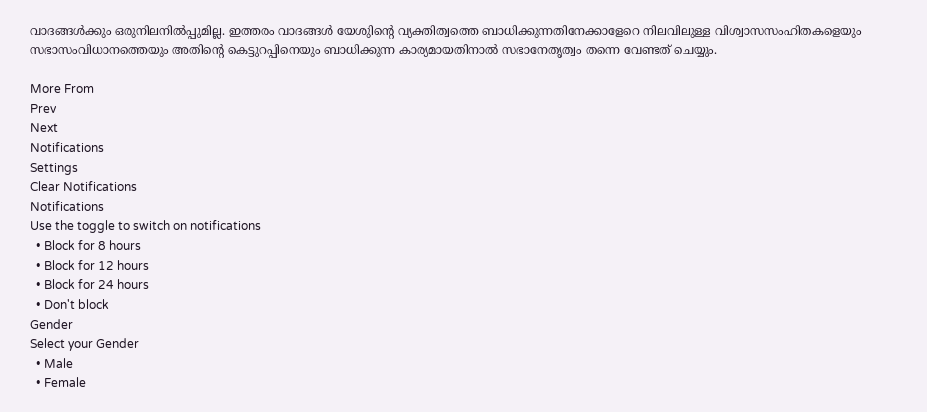വാദങ്ങള്‍ക്കും ഒരുനിലനില്‍പ്പുമില്ല. ഇത്തരം വാദങ്ങള്‍ യേശുിന്റെ വ്യക്തിത്വത്തെ ബാധിക്കുന്നതിനേക്കാളേറെ നിലവിലുള്ള വിശ്വാസസംഹിതകളെയും സഭാസംവിധാനത്തെയും അതിന്റെ കെട്ടുറപ്പിനെയും ബാധിക്കുന്ന കാര്യമായതിനാല്‍ സഭാനേതൃത്വം തന്നെ വേണ്ടത് ചെയ്യും.

More From
Prev
Next
Notifications
Settings
Clear Notifications
Notifications
Use the toggle to switch on notifications
  • Block for 8 hours
  • Block for 12 hours
  • Block for 24 hours
  • Don't block
Gender
Select your Gender
  • Male
  • Female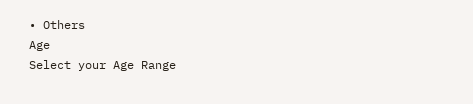• Others
Age
Select your Age Range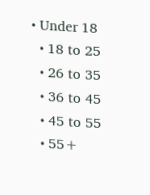• Under 18
  • 18 to 25
  • 26 to 35
  • 36 to 45
  • 45 to 55
  • 55+